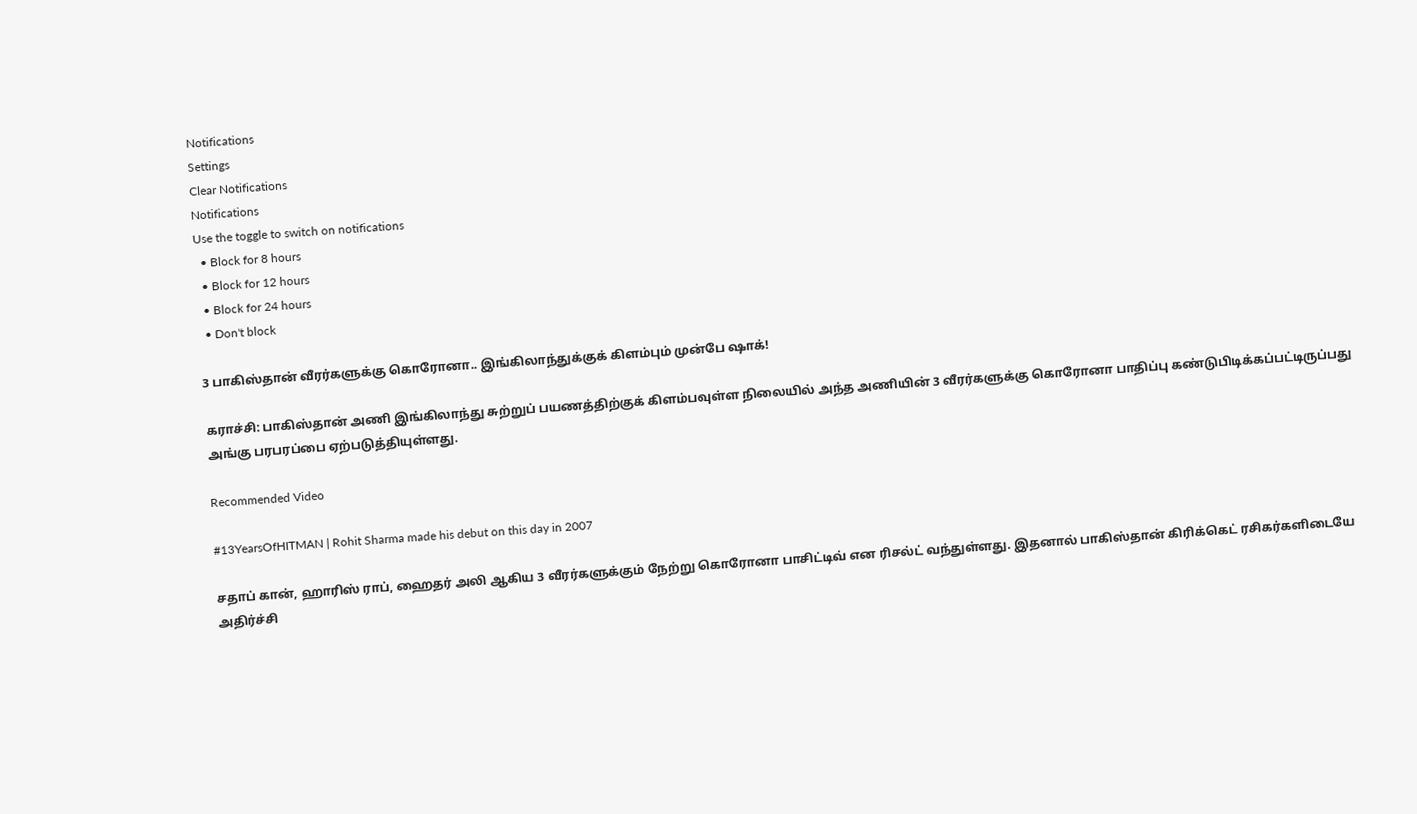Notifications
Settings
Clear Notifications
Notifications
Use the toggle to switch on notifications
  • Block for 8 hours
  • Block for 12 hours
  • Block for 24 hours
  • Don't block

3 பாகிஸ்தான் வீரர்களுக்கு கொரோனா.. இங்கிலாந்துக்குக் கிளம்பும் முன்பே ஷாக்!

கராச்சி: பாகிஸ்தான் அணி இங்கிலாந்து சுற்றுப் பயணத்திற்குக் கிளம்பவுள்ள நிலையில் அந்த அணியின் 3 வீரர்களுக்கு கொரோனா பாதிப்பு கண்டுபிடிக்கப்பட்டிருப்பது அங்கு பரபரப்பை ஏற்படுத்தியுள்ளது.

Recommended Video

#13YearsOfHITMAN | Rohit Sharma made his debut on this day in 2007

சதாப் கான், ஹாரிஸ் ராப், ஹைதர் அலி ஆகிய 3 வீரர்களுக்கும் நேற்று கொரோனா பாசிட்டிவ் என ரிசல்ட் வந்துள்ளது. இதனால் பாகிஸ்தான் கிரிக்கெட் ரசிகர்களிடையே அதிர்ச்சி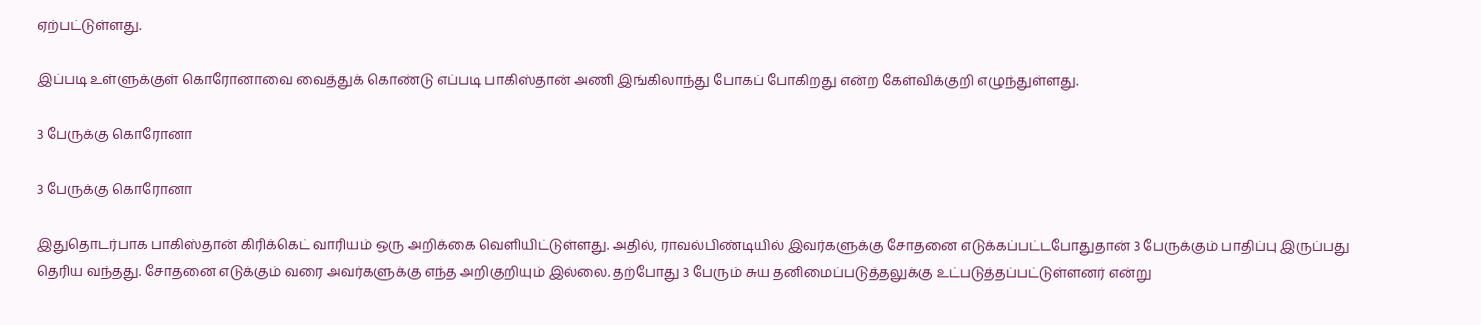ஏற்பட்டுள்ளது.

இப்படி உள்ளுக்குள் கொரோனாவை வைத்துக் கொண்டு எப்படி பாகிஸ்தான் அணி இங்கிலாந்து போகப் போகிறது என்ற கேள்விக்குறி எழுந்துள்ளது.

3 பேருக்கு கொரோனா

3 பேருக்கு கொரோனா

இதுதொடர்பாக பாகிஸ்தான் கிரிக்கெட் வாரியம் ஒரு அறிக்கை வெளியிட்டுள்ளது. அதில், ராவல்பிண்டியில் இவர்களுக்கு சோதனை எடுக்கப்பட்டபோதுதான் 3 பேருக்கும் பாதிப்பு இருப்பது தெரிய வந்தது. சோதனை எடுக்கும் வரை அவர்களுக்கு எந்த அறிகுறியும் இல்லை. தற்போது 3 பேரும் சுய தனிமைப்படுத்தலுக்கு உட்படுத்தப்பட்டுள்ளனர் என்று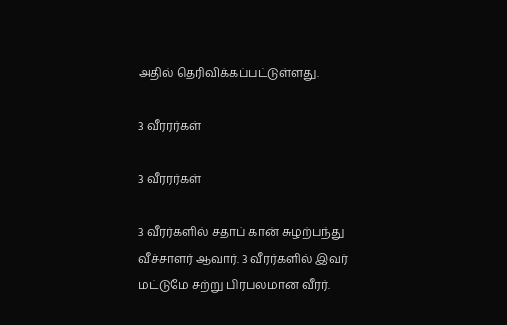அதில் தெரிவிக்கப்பட்டுள்ளது.

3 வீரரர்கள்

3 வீரரர்கள்

3 வீரர்களில் சதாப் கான் சுழற்பந்து வீச்சாளர் ஆவார். 3 வீரர்களில் இவர் மட்டுமே சற்று பிரபலமான வீரர்.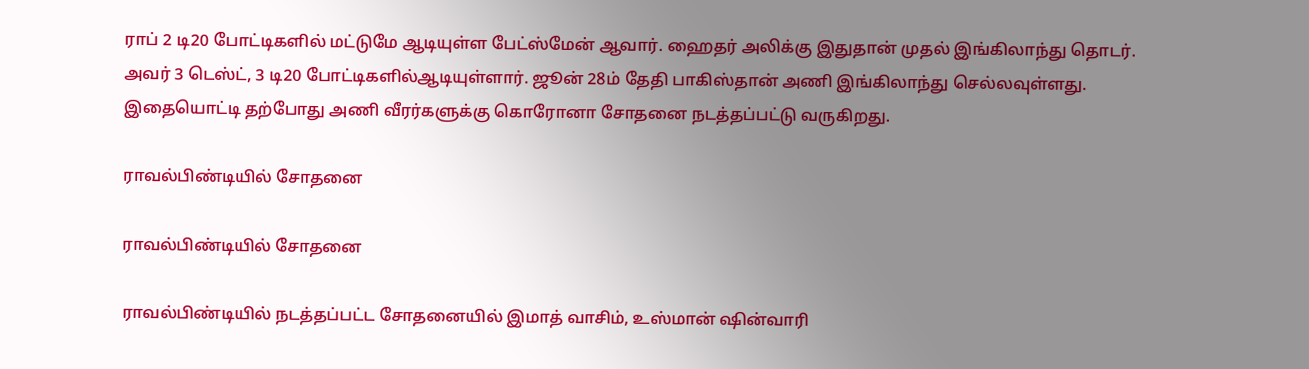ராப் 2 டி20 போட்டிகளில் மட்டுமே ஆடியுள்ள பேட்ஸ்மேன் ஆவார். ஹைதர் அலிக்கு இதுதான் முதல் இங்கிலாந்து தொடர். அவர் 3 டெஸ்ட், 3 டி20 போட்டிகளில்ஆடியுள்ளார். ஜூன் 28ம் தேதி பாகிஸ்தான் அணி இங்கிலாந்து செல்லவுள்ளது. இதையொட்டி தற்போது அணி வீரர்களுக்கு கொரோனா சோதனை நடத்தப்பட்டு வருகிறது.

ராவல்பிண்டியில் சோதனை

ராவல்பிண்டியில் சோதனை

ராவல்பிண்டியில் நடத்தப்பட்ட சோதனையில் இமாத் வாசிம், உஸ்மான் ஷின்வாரி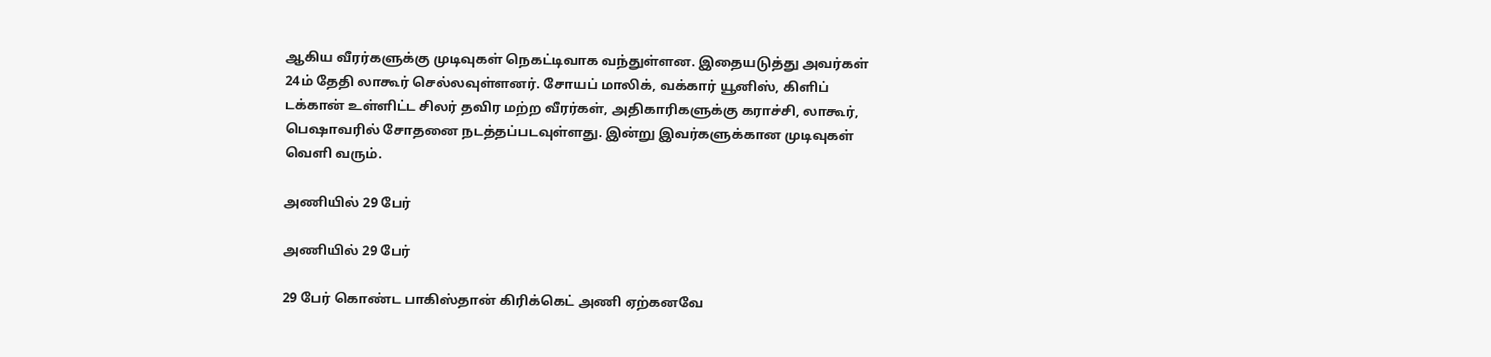ஆகிய வீரர்களுக்கு முடிவுகள் நெகட்டிவாக வந்துள்ளன. இதையடுத்து அவர்கள் 24ம் தேதி லாகூர் செல்லவுள்ளனர். சோயப் மாலிக், வக்கார் யூனிஸ், கிளிப் டக்கான் உள்ளிட்ட சிலர் தவிர மற்ற வீரர்கள், அதிகாரிகளுக்கு கராச்சி, லாகூர், பெஷாவரில் சோதனை நடத்தப்படவுள்ளது. இன்று இவர்களுக்கான முடிவுகள் வெளி வரும்.

அணியில் 29 பேர்

அணியில் 29 பேர்

29 பேர் கொண்ட பாகிஸ்தான் கிரிக்கெட் அணி ஏற்கனவே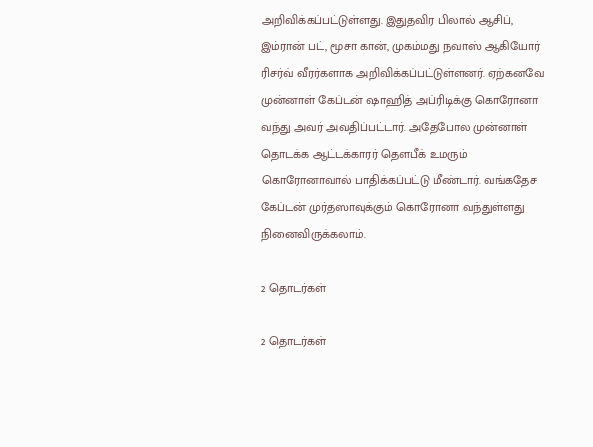அறிவிக்கப்பட்டுள்ளது. இதுதவிர பிலால் ஆசிப், இம்ரான் பட், மூசா கான், முகம்மது நவாஸ் ஆகியோர் ரிசர்வ் வீரர்களாக அறிவிக்கப்பட்டுள்ளனர். ஏற்கனவே முன்னாள் கேப்டன் ஷாஹித் அப்ரிடிக்கு கொரோனா வந்து அவர் அவதிப்பட்டார். அதேபோல முன்னாள் தொடக்க ஆட்டக்காரர் தெளபீக் உமரும் கொரோனாவால் பாதிக்கப்பட்டு மீண்டார். வங்கதேச கேப்டன் முர்தஸாவுக்கும் கொரோனா வந்துள்ளது நினைவிருக்கலாம்.

2 தொடர்கள்

2 தொடர்கள்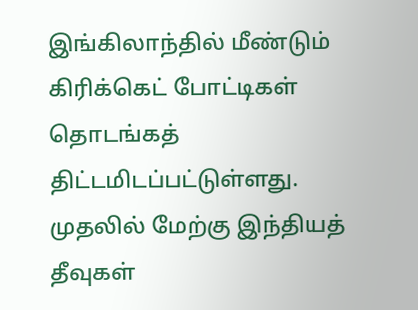இங்கிலாந்தில் மீண்டும் கிரிக்கெட் போட்டிகள் தொடங்கத் திட்டமிடப்பட்டுள்ளது. முதலில் மேற்கு இந்தியத் தீவுகள்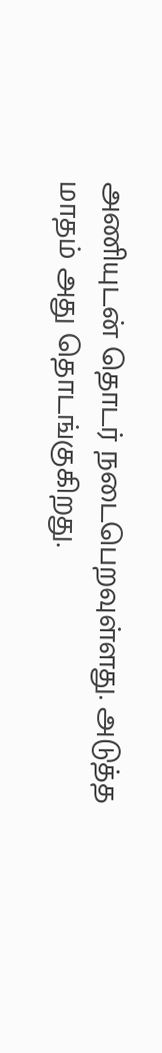அணியுடன் தொடர் நடைபெறவுள்ளது. அடுத்த மாதம் அது தொடங்குகிறது.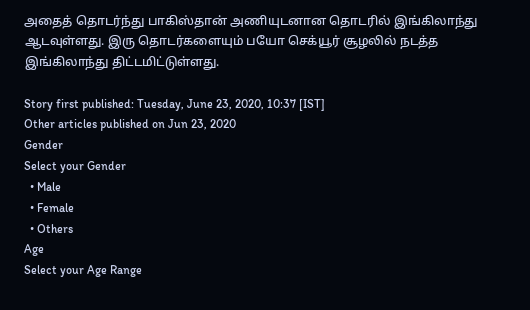அதைத் தொடர்ந்து பாகிஸ்தான் அணியுடனான தொடரில் இங்கிலாந்து ஆடவுள்ளது. இரு தொடர்களையும் பயோ செக்யூர் சூழலில் நடத்த இங்கிலாந்து திட்டமிட்டுள்ளது.

Story first published: Tuesday, June 23, 2020, 10:37 [IST]
Other articles published on Jun 23, 2020
Gender
Select your Gender
  • Male
  • Female
  • Others
Age
Select your Age Range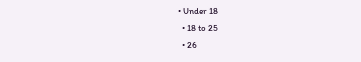• Under 18
  • 18 to 25
  • 26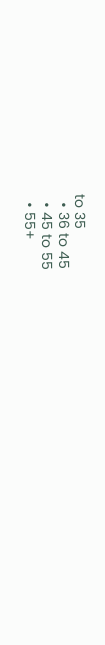to 35
  • 36 to 45
  • 45 to 55
  • 55+